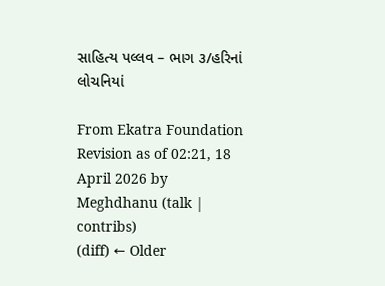સાહિત્ય પલ્લવ – ભાગ ૩/હરિનાં લોચનિયાં

From Ekatra Foundation
Revision as of 02:21, 18 April 2026 by Meghdhanu (talk | contribs)
(diff) ← Older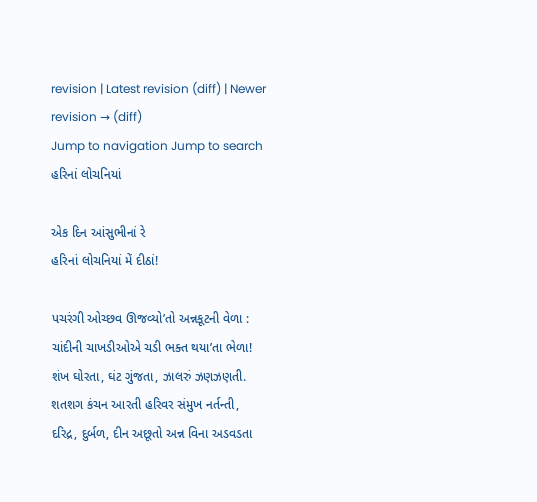revision | Latest revision (diff) | Newer revision → (diff)
Jump to navigation Jump to search
હરિનાં લોચનિયાં

એક દિન આંસુભીનાં રે
હરિનાં લોચનિયાં મેં દીઠાં!

પચરંગી ઓચ્છવ ઊજવ્યો’તો અન્નકૂટની વેળા :
ચાંદીની ચાખડીઓએ ચડી ભક્ત થયા’તા ભેળા!
શંખ ઘોરતા, ઘંટ ગુંજતા, ઝાલરું ઝણઝણતી.
શતશગ કંચન આરતી હરિવર સંમુખ નર્તન્તી,
દરિદ્ર, દુર્બળ, દીન અછૂતો અન્ન વિના અડવડતા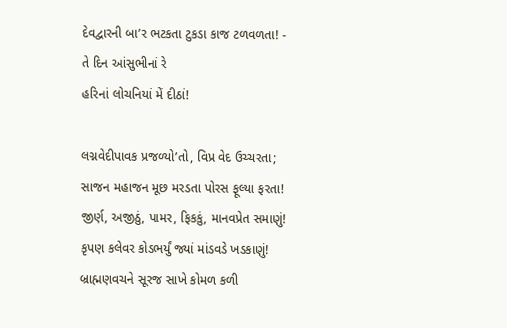દેવદ્વારની બા’ર ભટકતા ટુકડા કાજ ટળવળતા! -
તે દિન આંસુભીનાં રે
હરિનાં લોચનિયાં મેં દીઠાં!

લગ્નવેદીપાવક પ્રજળ્યો’તો, વિપ્ર વેદ ઉચ્ચરતા;
સાજન મહાજન મૂછ મરડતા પોરસ ફૂલ્યા ફરતા!
જીર્ણ, અજીઠું, પામર, ફિકકું, માનવપ્રેત સમાણું!
કૃપણ કલેવર કોડભર્યું જ્યાં માંડવડે ખડકાણું!
બ્રાહ્મણવચને સૂરજ સાખે કોમળ કળી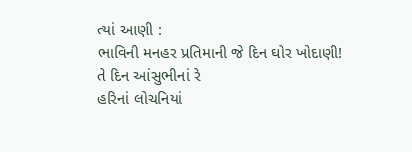ત્યાં આણી :
ભાવિની મનહર પ્રતિમાની જે દિન ઘોર ખોદાણી!
તે દિન આંસુભીનાં રે
હરિનાં લોચનિયાં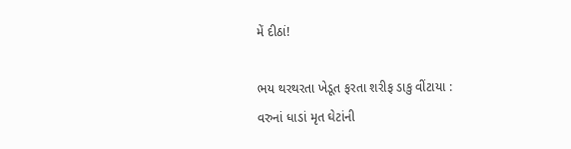મેં દીઠાં!

ભય થરથરતા ખેડૂત ફરતા શરીફ ડાકુ વીંટાયા :
વરુનાં ધાડાં મૃત ઘેટાંની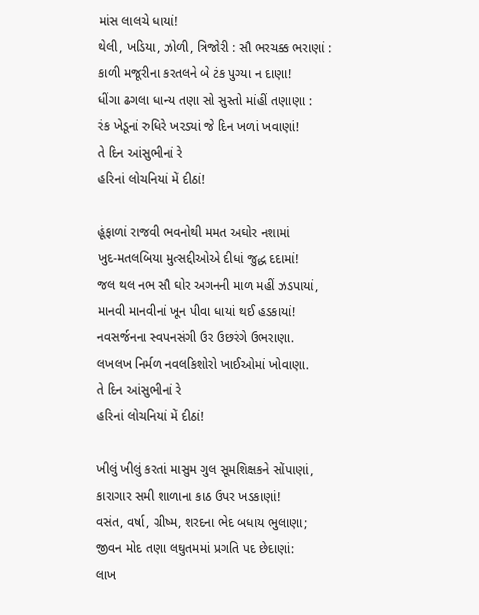માંસ લાલચે ધાયાં!
થેલી, ખડિયા, ઝોળી, ત્રિજોરી : સૌ ભરચક્ક ભરાણાં :
કાળી મજૂરીના કરતલને બે ટંક પુગ્યા ન દાણા!
ધીંગા ઢગલા ધાન્ય તણા સો સુસ્તો માંહીં તણાણા :
રંક ખેડૂનાં રુધિરે ખરડ્યાં જે દિન ખળાં ખવાણાં!
તે દિન આંસુભીનાં રે
હરિનાં લોચનિયાં મેં દીઠાં!

હૂંફાળાં રાજવી ભવનોથી મમત અઘોર નશામાં
ખુદ-મતલબિયા મુત્સદ્દીઓએ દીધાં જુદ્ધ દદામાં!
જલ થલ નભ સૌ ઘોર અગનની માળ મહીં ઝડપાયાં,
માનવી માનવીનાં ખૂન પીવા ધાયાં થઈ હડકાયાં!
નવસર્જનના સ્વપનસંગી ઉર ઉછરંગે ઉભરાણા.
લખલખ નિર્મળ નવલકિશોરો ખાઈઓમાં ખોવાણા.
તે દિન આંસુભીનાં રે
હરિનાં લોચનિયાં મેં દીઠાં!

ખીલું ખીલું કરતાં માસુમ ગુલ સૂમશિક્ષકને સોંપાણાં,
કારાગાર સમી શાળાના કાઠ ઉપર ખડકાણાં!
વસંત, વર્ષા, ગ્રીષ્મ, શરદના ભેદ બધાય ભુલાણા;
જીવન મોદ તણા લઘુતમમાં પ્રગતિ પદ છેદાણાં:
લાખ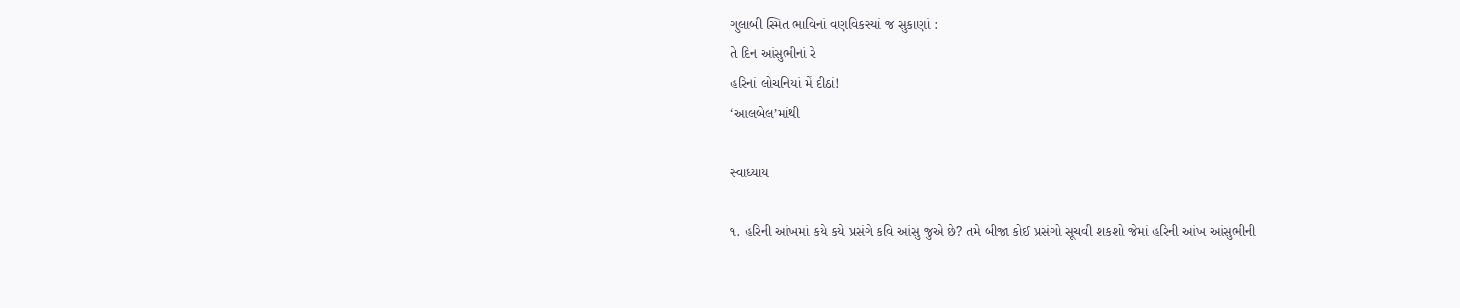ગુલાબી સ્મિત ભાવિનાં વણવિકસ્યાં જ સુકાણાં :
તે દિન આંસુભીનાં રે
હરિનાં લોચનિયાં મેં દીઠાં!
‘આલબેલ’માંથી

સ્વાધ્યાય

૧. હરિની આંખમાં કયે કયે પ્રસંગે કવિ આંસુ જુએ છે? તમે બીજા કોઈ પ્રસંગો સૂચવી શકશો જેમાં હરિની આંખ આંસુભીની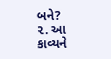બને?
૨. આ કાવ્યને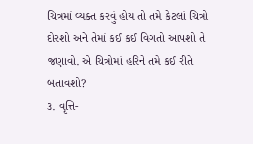ચિત્રમાં વ્યક્ત કરવું હોય તો તમે કેટલાં ચિત્રો દોરશો અને તેમાં કઈ કઈ વિગતો આપશો તે જણાવો. એ ચિત્રોમાં હરિને તમે કઈ રીતે બતાવશો?
૩. વૃત્તિ-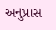અનુપ્રાસ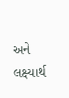અને લક્ષ્યાર્થ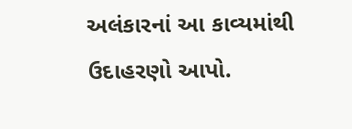અલંકારનાં આ કાવ્યમાંથી ઉદાહરણો આપો.